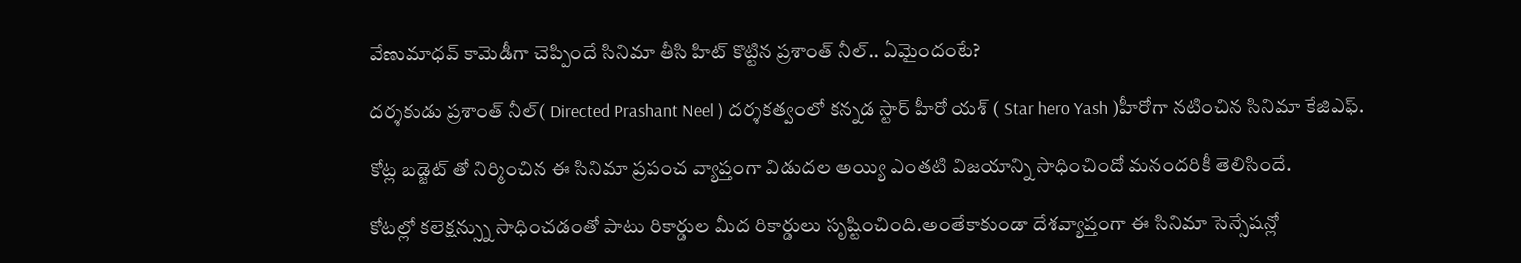వేణుమాధవ్ కామెడీగా చెప్పిందే సినిమా తీసి హిట్ కొట్టిన ప్రశాంత్ నీల్.. ఏమైందంటే?

దర్శకుడు ప్రశాంత్ నీల్( Directed Prashant Neel ) దర్శకత్వంలో కన్నడ స్టార్ హీరో యశ్ ( Star hero Yash )హీరోగా నటించిన సినిమా కేజిఎఫ్.

కోట్ల బడ్జెట్ తో నిర్మించిన ఈ సినిమా ప్రపంచ వ్యాప్తంగా విడుదల అయ్యి ఎంతటి విజయాన్ని సాధించిందో మనందరికీ తెలిసిందే.

కోటల్లో కలెక్షన్స్ను సాధించడంతో పాటు రికార్డుల మీద రికార్డులు సృష్టించింది.అంతేకాకుండా దేశవ్యాప్తంగా ఈ సినిమా సెన్సేషన్లో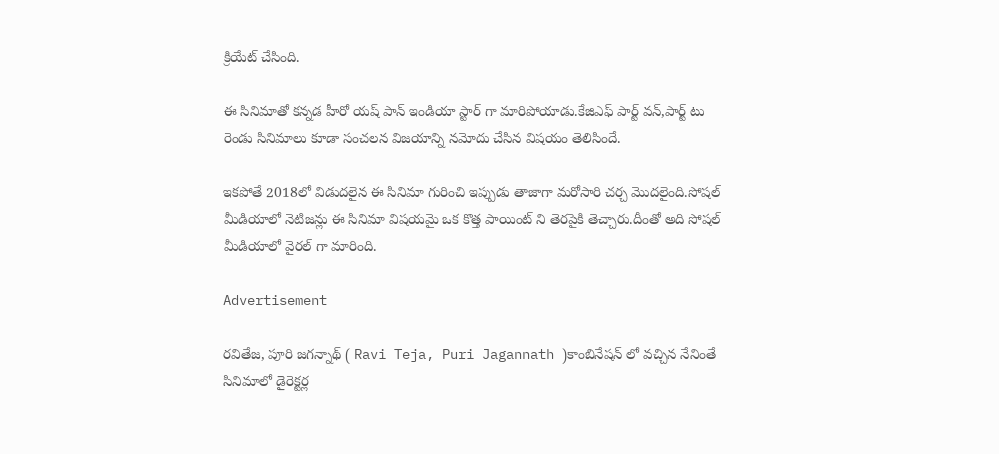క్రియేట్ చేసింది.

ఈ సినిమాతో కన్నడ హీరో యష్ పాన్ ఇండియా స్టార్ గా మారిపోయాడు.కేజిఎఫ్ పార్ట్ వన్,పార్ట్ టు రెండు సినిమాలు కూడా సంచలన విజయాన్ని నమోదు చేసిన విషయం తెలిసిందే.

ఇకపోతే 2018లో విడుదలైన ఈ సినిమా గురించి ఇప్పుడు తాజాగా మరోసారి చర్చ మొదలైంది.సోషల్‌ మీడియాలో నెటిజన్లు ఈ సినిమా విషయమై ఒక కొత్త పాయింట్‌ ని తెరపైకి తెచ్చారు.దీంతో అది సోషల్‌ మీడియాలో వైరల్‌ గా మారింది.

Advertisement

రవితేజ, పూరి జగన్నాథ్‌ ( Ravi Teja, Puri Jagannath )కాంబినేషన్‌ లో వచ్చిన నేనింతే సినిమాలో డైరెక్టర్ల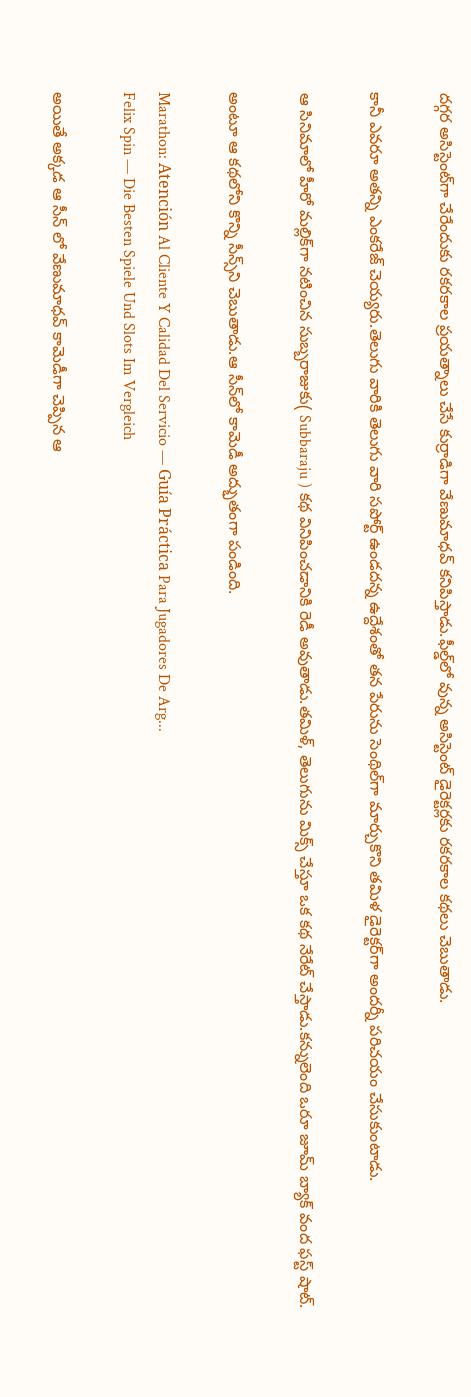దగ్గర అసిస్టెంట్‌గా చేరేందుకు రకరకాల ప్రయత్నాలు చేసే కుర్రాడిగా వేణుమాధవ్‌ కనిపిస్తాడు.ఫీల్డ్‌లో వున్న అసిస్టెంట్‌ డైరెక్టర్లకు రకరకాల కథలు చెబుతాడు.

కానీ ఎవరూ అతన్ని ఎంకరేజ్‌ చెయ్యరు.తెలుగు వారికి తెలుగు వారి సపోర్ట్‌ ఉండదన్న ఉద్దేశంతో తన పేరును సెంథిల్‌గా మార్చుకొని తమిళ డైరెక్టర్‌గా అందర్నీ పరిచయం చేసుకుంటాడు.

ఆ సినిమాలో హీరో మల్లిక్‌గా నటించిన సుబ్బరాజుకు( Subbaraju ) కథ వినిపించడానికి రెడీ అవుతాడు.తమిళ్‌, తెలుగును మిక్స్‌ చేస్తూ ఒక కథ నేరేట్‌ చేస్తాడు.కన్నులెంది ఒరూ జూమ్‌ బ్యాక్‌ వంద ఫస్ట్‌ షాట్‌.

అంటూ ఆ కథలోని కొన్ని సీన్స్‌ని చెబుతాడు.ఆ సీన్‌లో కామెడీ అద్భుతంగా పండింది.

Marathon: Atención Al Cliente Y Calidad Del Servicio — Guía Práctica Para Jugadores De Arg...
Felix Spin — Die Besten Spiele Und Slots Im Vergleich

అయితే అక్కడ ఆ సీన్ లో వేణుమాధవ్‌ కామెడీగా చెప్పిన ఆ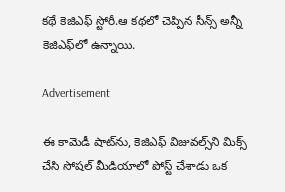కథే కెజిఎఫ్‌ స్టోరీ.ఆ కథలో చెప్పిన సీన్స్‌ అన్నీ కెజిఎఫ్‌లో ఉన్నాయి.

Advertisement

ఈ కామెడీ షాట్‌ను, కెజిఎఫ్‌ విజువల్స్‌ని మిక్స్‌ చేసి సోషల్‌ మీడియాలో పోస్ట్‌ చేశాడు ఒక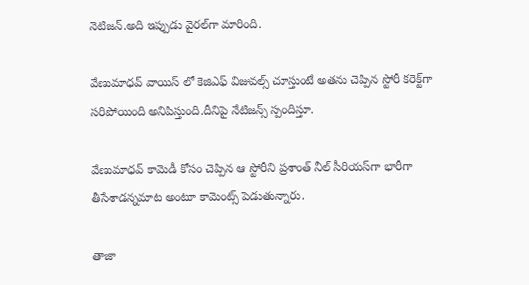నెటిజన్‌.అది ఇప్పుడు వైరల్‌గా మారింది.

వేణుమాధవ్‌ వాయిస్‌ లో కెజిఎఫ్‌ విజువల్స్‌ చూస్తుంటే అతను చెప్పిన స్టోరీ కరెక్ట్‌గా సరిపోయింది అనిపిస్తుంది.దీనిపై నేటిజన్స్ స్పందిస్తూ.

వేణుమాధవ్‌ కామెడీ కోసం చెప్పిన ఆ స్టోరీని ప్రశాంత్‌ నీల్‌ సీరియస్‌గా భారీగా తీసేశాడన్నమాట అంటూ కామెంట్స్‌ పెడుతున్నారు.

తాజా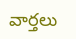వార్తలు